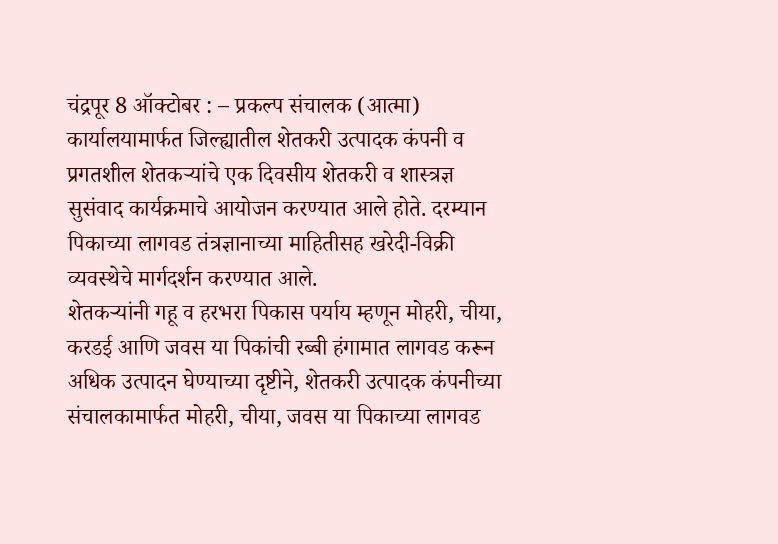चंद्रपूर 8 ऑक्टोबर : – प्रकल्प संचालक (आत्मा) कार्यालयामार्फत जिल्ह्यातील शेतकरी उत्पादक कंपनी व प्रगतशील शेतकऱ्यांचे एक दिवसीय शेतकरी व शास्त्रज्ञ सुसंवाद कार्यक्रमाचे आयोजन करण्यात आले होते. दरम्यान पिकाच्या लागवड तंत्रज्ञानाच्या माहितीसह खरेदी-विक्री व्यवस्थेचे मार्गदर्शन करण्यात आले.
शेतकऱ्यांनी गहू व हरभरा पिकास पर्याय म्हणून मोहरी, चीया, करडई आणि जवस या पिकांची रब्बी हंगामात लागवड करून अधिक उत्पादन घेण्याच्या दृष्टीने, शेतकरी उत्पादक कंपनीच्या संचालकामार्फत मोहरी, चीया, जवस या पिकाच्या लागवड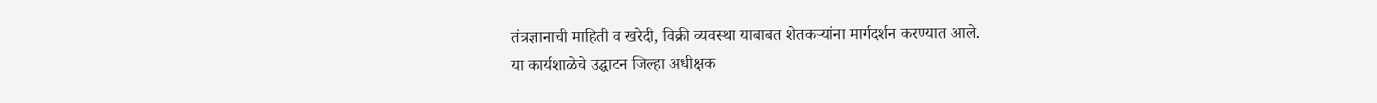तंत्रज्ञानाची माहिती व खरेदी, विक्री व्यवस्था याबाबत शेतकऱ्यांना मार्गदर्शन करण्यात आले.
या कार्यशाळेचे उद्घाटन जिल्हा अधीक्षक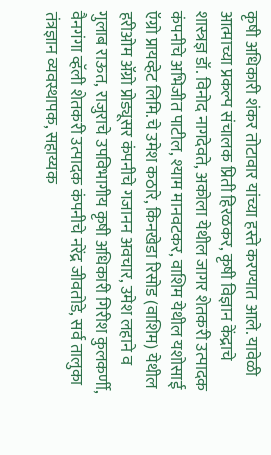कृषी अधिकारी शंकर तोटावार यांच्या हस्ते करण्यात आले. यावेळी आत्माच्या प्रकल्प संचालक प्रिती हिरळकर, कृषी विज्ञान केंद्राचे शास्त्रज्ञ डॉ. विनोद नागदेवते, अकोला येथील जागर शेतकरी उत्पादक कंपनीचे अभिजीत पाटील, श्याम मानवटकर, वाशिम येथील यशोसाई ऍग्रो प्रायव्हेट लिमि.चे उमेश कठारे, किनखेडा रिसोड (वाशिम) येथील हरीओम ॲग्रो प्रोड्यूसर कंपनीचे गजानन अवचार, उमेश लहाने व गुलाब राऊत, राजुराचे उपविभागीय कृषी अधिकारी गिरीश कुलकर्णी, वैनगंगा व्हॅली शेतकरी उत्पादक कंपनीचे नरेंद्र जीवतोडे, सर्व तालुका तंत्रज्ञान व्यवस्थापक, सहाय्यक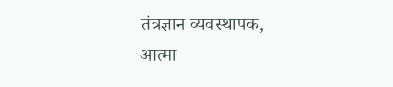तंत्रज्ञान व्यवस्थापक, आत्मा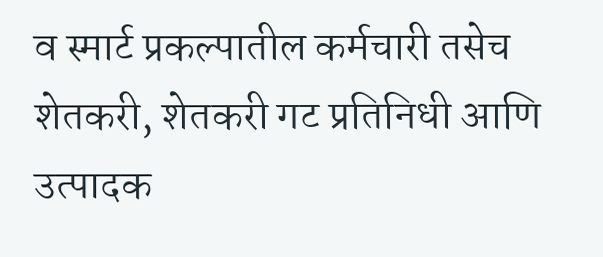व स्मार्ट प्रकल्पातील कर्मचारी तसेच शेतकरी, शेतकरी गट प्रतिनिधी आणि उत्पादक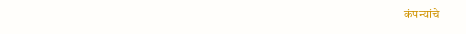कंपन्यांचे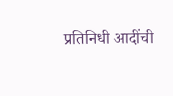प्रतिनिधी आदींची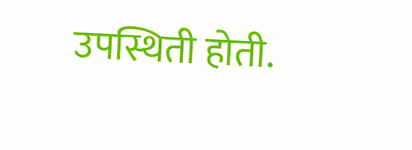उपस्थिती होती.